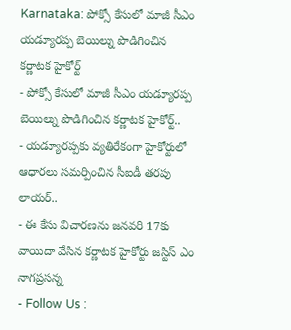Karnataka: పోక్సో కేసులో మాజీ సీఎం యడ్యూరప్ప బెయిల్ను పొడిగించిన కర్ణాటక హైకోర్ట్
- పోక్సో కేసులో మాజీ సీఎం యడ్యూరప్ప బెయిల్ను పొడిగించిన కర్ణాటక హైకోర్ట్..
- యడ్యూరప్పకు వ్యతిరేకంగా హైకోర్టులో ఆధారలు సమర్పించిన సీఐడీ తరపు లాయర్..
- ఈ కేసు విచారణను జనవరి 17కు వాయిదా వేసిన కర్ణాటక హైకోర్టు జస్టిస్ ఎం నాగప్రసన్న
- Follow Us :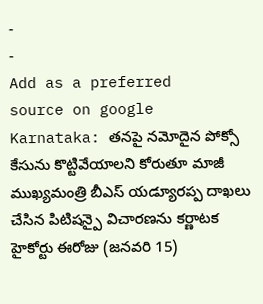-
-
Add as a preferred
source on google
Karnataka: తనపై నమోదైన పోక్సో కేసును కొట్టివేయాలని కోరుతూ మాజీ ముఖ్యమంత్రి బీఎస్ యడ్యూరప్ప దాఖలు చేసిన పిటిషన్పై విచారణను కర్ణాటక హైకోర్టు ఈరోజు (జనవరి 15)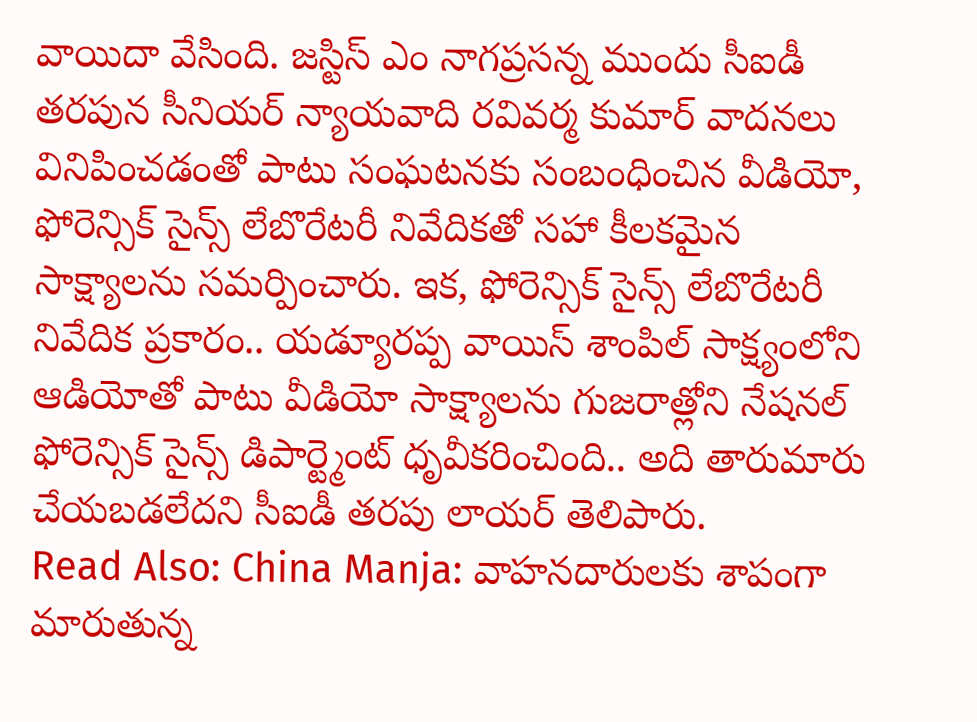వాయిదా వేసింది. జస్టిస్ ఎం నాగప్రసన్న ముందు సీఐడీ తరపున సీనియర్ న్యాయవాది రవివర్మ కుమార్ వాదనలు వినిపించడంతో పాటు సంఘటనకు సంబంధించిన వీడియో, ఫోరెన్సిక్ సైన్స్ లేబొరేటరీ నివేదికతో సహా కీలకమైన సాక్ష్యాలను సమర్పించారు. ఇక, ఫోరెన్సిక్ సైన్స్ లేబొరేటరీ నివేదిక ప్రకారం.. యడ్యూరప్ప వాయిస్ శాంపిల్ సాక్ష్యంలోని ఆడియోతో పాటు వీడియో సాక్ష్యాలను గుజరాత్లోని నేషనల్ ఫోరెన్సిక్ సైన్స్ డిపార్ట్మెంట్ ధృవీకరించింది.. అది తారుమారు చేయబడలేదని సీఐడీ తరపు లాయర్ తెలిపారు.
Read Also: China Manja: వాహనదారులకు శాపంగా మారుతున్న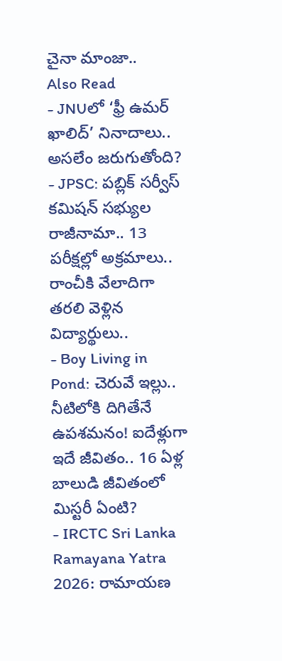చైనా మాంజా..
Also Read
- JNUలో ‘ఫ్రీ ఉమర్ ఖాలిద్’ నినాదాలు.. అసలేం జరుగుతోంది?
- JPSC: పబ్లిక్ సర్వీస్ కమిషన్ సభ్యుల రాజీనామా.. 13 పరీక్షల్లో అక్రమాలు.. రాంచీకి వేలాదిగా తరలి వెళ్లిన విద్యార్థులు..
- Boy Living in Pond: చెరువే ఇల్లు.. నీటిలోకి దిగితేనే ఉపశమనం! ఐదేళ్లుగా ఇదే జీవితం.. 16 ఏళ్ల బాలుడి జీవితంలో మిస్టరీ ఏంటి?
- IRCTC Sri Lanka Ramayana Yatra 2026: రామాయణ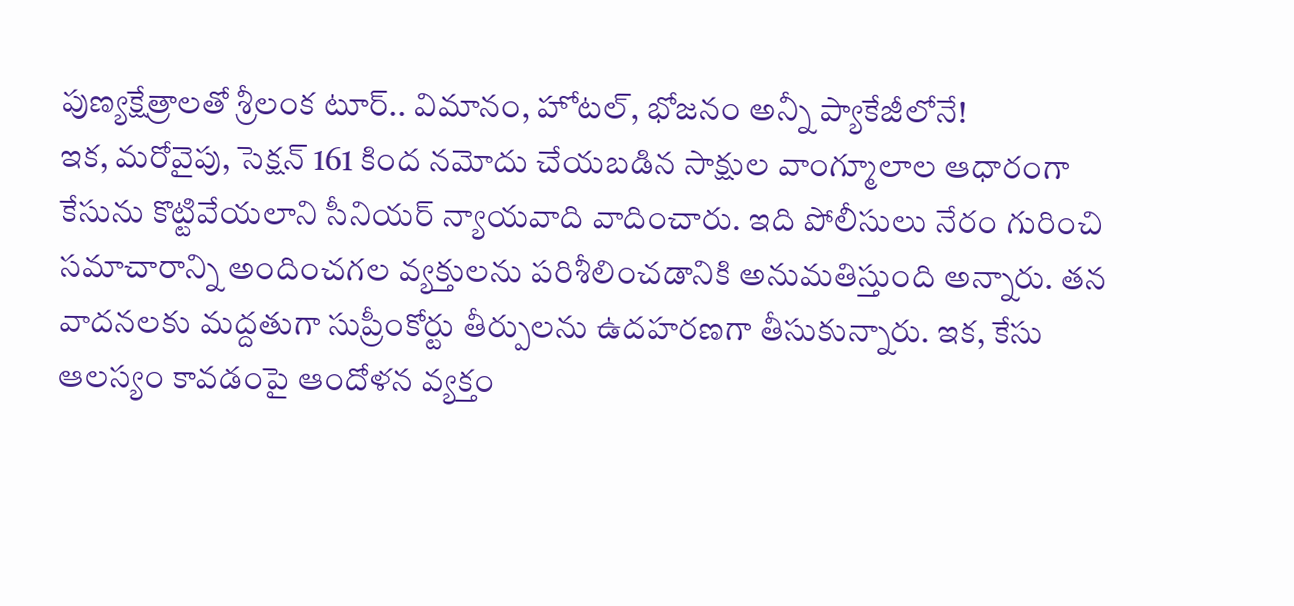పుణ్యక్షేత్రాలతో శ్రీలంక టూర్.. విమానం, హోటల్, భోజనం అన్నీ ప్యాకేజీలోనే!
ఇక, మరోవైపు, సెక్షన్ 161 కింద నమోదు చేయబడిన సాక్షుల వాంగ్మూలాల ఆధారంగా కేసును కొట్టివేయలాని సీనియర్ న్యాయవాది వాదించారు. ఇది పోలీసులు నేరం గురించి సమాచారాన్ని అందించగల వ్యక్తులను పరిశీలించడానికి అనుమతిస్తుంది అన్నారు. తన వాదనలకు మద్దతుగా సుప్రీంకోర్టు తీర్పులను ఉదహరణగా తీసుకున్నారు. ఇక, కేసు ఆలస్యం కావడంపై ఆందోళన వ్యక్తం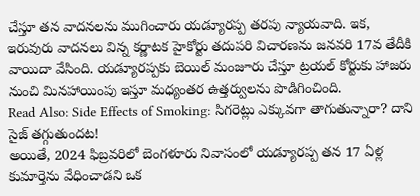చేస్తూ తన వాదనలను ముగించారు యడ్యూరప్ప తరపు న్యాయవాది. ఇక, ఇరువురు వాదనలు విన్న కర్ణాటక హైకోర్టు తదుపరి విచారణను జనవరి 17వ తేదీకి వాయిదా వేసింది. యడ్యూరప్పకు బెయిల్ మంజూరు చేస్తూ ట్రయల్ కోర్టుకు హాజరు నుంచి మినహాయింపు ఇస్తూ మధ్యంతర ఉత్తర్వులను పొడిగించింది.
Read Also: Side Effects of Smoking: సిగరెట్లు ఎక్కువగా తాగుతున్నారా? దాని సైజ్ తగ్గుతుందట!
అయితే, 2024 ఫిబ్రవరిలో బెంగళూరు నివాసంలో యడ్యూరప్ప తన 17 ఏళ్ల కుమార్తెను వేధించాడని ఒక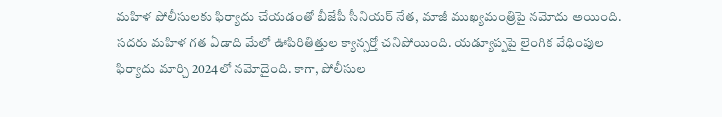మహిళ పోలీసులకు ఫిర్యాదు చేయడంతో బీజేపీ సీనియర్ నేత, మాజీ ముఖ్యమంత్రిపై నమోదు అయింది. సదరు మహిళ గత ఏడాది మేలో ఊపిరితిత్తుల క్యాన్సర్తో చనిపోయింది. యడ్యూప్పపై లైంగిక వేధింపుల ఫిర్యాదు మార్చి 2024లో నమోదైంది. కాగా, పోలీసుల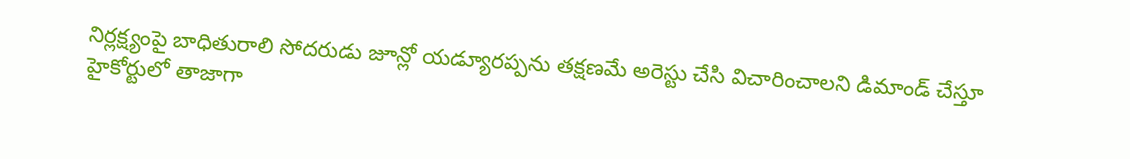నిర్లక్ష్యంపై బాధితురాలి సోదరుడు జూన్లో యడ్యూరప్పను తక్షణమే అరెస్టు చేసి విచారించాలని డిమాండ్ చేస్తూ హైకోర్టులో తాజాగా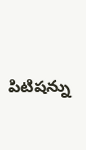పిటిషన్ను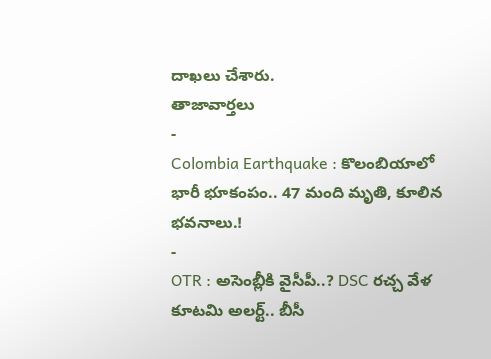దాఖలు చేశారు.
తాజావార్తలు
-
Colombia Earthquake : కొలంబియాలో భారీ భూకంపం.. 47 మంది మృతి, కూలిన భవనాలు.!
-
OTR : అసెంబ్లీకి వైసీపీ..? DSC రచ్చ వేళ కూటమి అలర్ట్.. బీసీ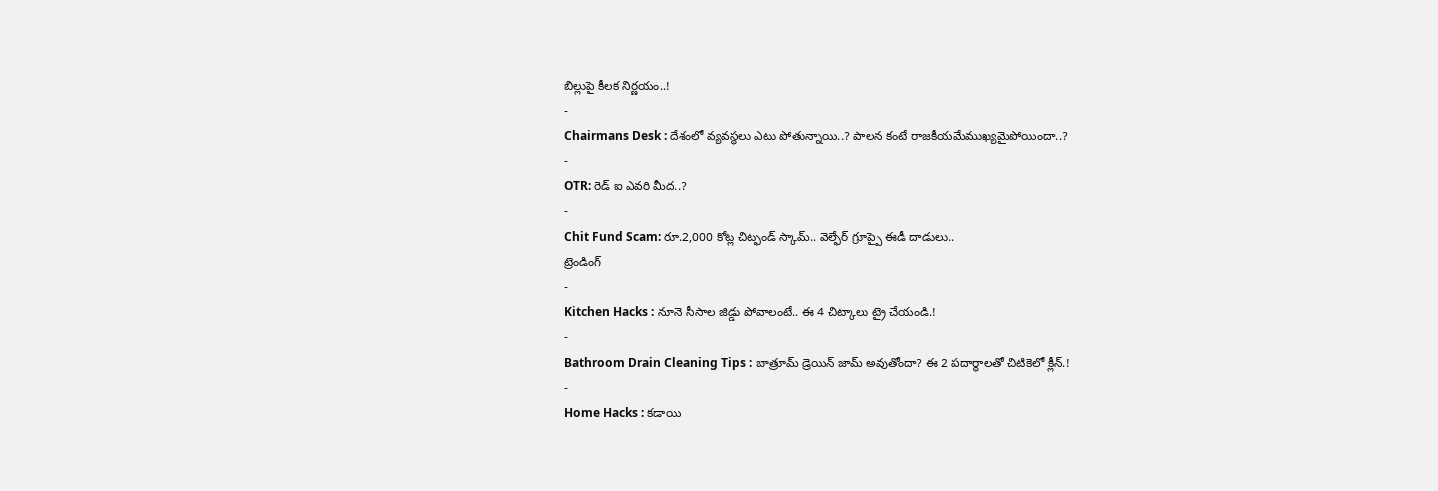బిల్లుపై కీలక నిర్ణయం..!
-
Chairmans Desk : దేశంలో వ్యవస్థలు ఎటు పోతున్నాయి..? పాలన కంటే రాజకీయమేముఖ్యమైపోయిందా..?
-
OTR: రెడ్ ఐ ఎవరి మీద..?
-
Chit Fund Scam: రూ.2,000 కోట్ల చిట్ఫండ్ స్కామ్.. వెల్ఫేర్ గ్రూప్పై ఈడీ దాడులు..
ట్రెండింగ్
-
Kitchen Hacks : నూనె సీసాల జిడ్డు పోవాలంటే.. ఈ 4 చిట్కాలు ట్రై చేయండి.!
-
Bathroom Drain Cleaning Tips : బాత్రూమ్ డ్రెయిన్ జామ్ అవుతోందా? ఈ 2 పదార్థాలతో చిటికెలో క్లీన్.!
-
Home Hacks : కడాయి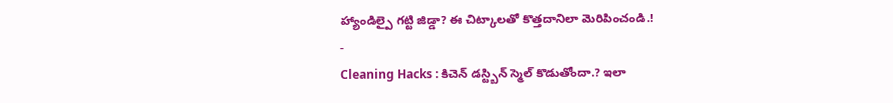హ్యాండిల్పై గట్టి జిడ్డా? ఈ చిట్కాలతో కొత్తదానిలా మెరిపించండి.!
-
Cleaning Hacks : కిచెన్ డస్ట్బిన్ స్మెల్ కొడుతోందా.? ఇలా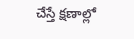చేస్తే క్షణాల్లో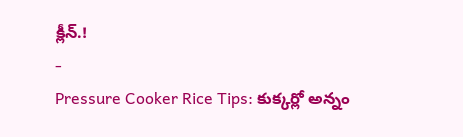క్లీన్.!
-
Pressure Cooker Rice Tips: కుక్కర్లో అన్నం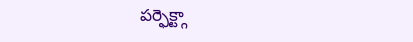పర్ఫెక్ట్గా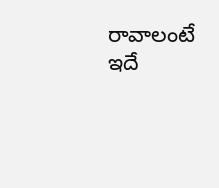రావాలంటే ఇదే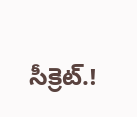సీక్రెట్.!